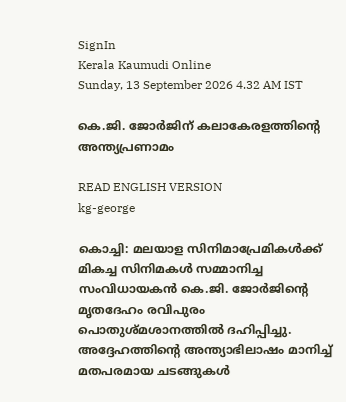SignIn
Kerala Kaumudi Online
Sunday, 13 September 2026 4.32 AM IST

കെ.ജി. ജോർജിന് കലാകേരളത്തിന്റെ അന്ത്യപ്രണാമം

READ ENGLISH VERSION
kg-george

കൊച്ചി: മലയാള സിനിമാപ്രേമികൾക്ക് മികച്ച സിനിമകൾ സമ്മാനിച്ച സംവിധായകൻ കെ.ജി. ജോർജിന്റെ മൃതദേഹം രവിപുരം പൊതുശ്മശാനത്തിൽ ദഹിപ്പിച്ചു. അദ്ദേഹത്തിന്റെ അന്ത്യാഭിലാഷം മാനിച്ച് മതപരമായ ചടങ്ങുകൾ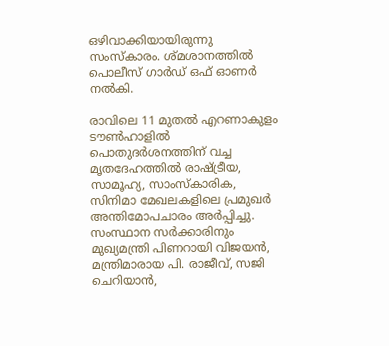ഒഴിവാക്കിയായിരുന്നു സംസ്കാരം. ശ്മശാനത്തിൽ പൊലീസ് ഗാർഡ് ഒഫ് ഓണർ നൽകി.

രാവിലെ 11 മുതൽ എറണാകുളം ടൗൺഹാളിൽ പൊതുദർശനത്തിന് വച്ച മൃതദേഹത്തിൽ രാഷ്ട്രീയ, സാമൂഹ്യ, സാംസ്കാരിക, സിനിമാ മേഖലകളിലെ പ്രമുഖർ അന്തിമോപചാരം അർപ്പിച്ചു. സംസ്ഥാന സർക്കാരിനും മുഖ്യമന്ത്രി പിണറായി വിജയൻ, മന്ത്രിമാരായ പി. രാജീവ്, സജി ചെറിയാൻ,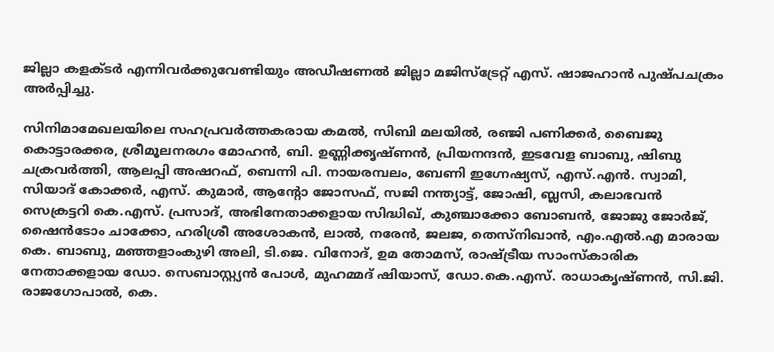ജില്ലാ കളക്ടർ എന്നിവർക്കുവേണ്ടിയും അഡീഷണൽ ജില്ലാ മജിസ്ട്രേറ്റ് എസ്. ഷാജഹാൻ പുഷ്പചക്രം അർപ്പിച്ചു.

സിനിമാമേഖലയിലെ സഹപ്രവർത്തകരായ കമൽ, സിബി മലയിൽ, രഞ്ജി പണിക്കർ, ബൈജു കൊട്ടാരക്കര, ശ്രീമൂലനരഗം മോഹൻ, ബി. ഉണ്ണിക്കൃഷ്ണൻ, പ്രിയനന്ദൻ, ഇടവേള ബാബു, ഷിബു ചക്രവർത്തി, ആലപ്പി അഷറഫ്, ബെന്നി പി. നായരമ്പലം, ബേണി ഇഗ്നേഷ്യസ്, എസ്.എൻ. സ്വാമി, സിയാദ് കോക്കർ, എസ്. കുമാർ, ആന്റോ ജോസഫ്, സജി നന്ത്യാട്ട്, ജോഷി, ബ്ലസി, കലാഭവൻ സെക്രട്ടറി കെ.എസ്. പ്രസാദ്, അഭിനേതാക്കളായ സിദ്ധിഖ്, കുഞ്ചാക്കോ ബോബൻ, ജോജു ജോർജ്, ഷൈൻടോം ചാക്കോ, ഹരിശ്രീ അശോകൻ, ലാൽ, നരേൻ, ജലജ, തെസ്നിഖാൻ, എം.എൽ.എ മാരായ കെ. ബാബു, മഞ്ഞളാംകുഴി അലി, ടി.ജെ. വിനോദ്, ഉമ തോമസ്, രാഷ്ട്രീയ സാംസ്കാരിക നേതാക്കളായ ഡോ. സെബാസ്റ്റ്യൻ പോൾ, മുഹമ്മദ് ഷിയാസ്, ഡോ.കെ.എസ്. രാധാകൃഷ്ണൻ, സി.ജി. രാജഗോപാൽ, കെ.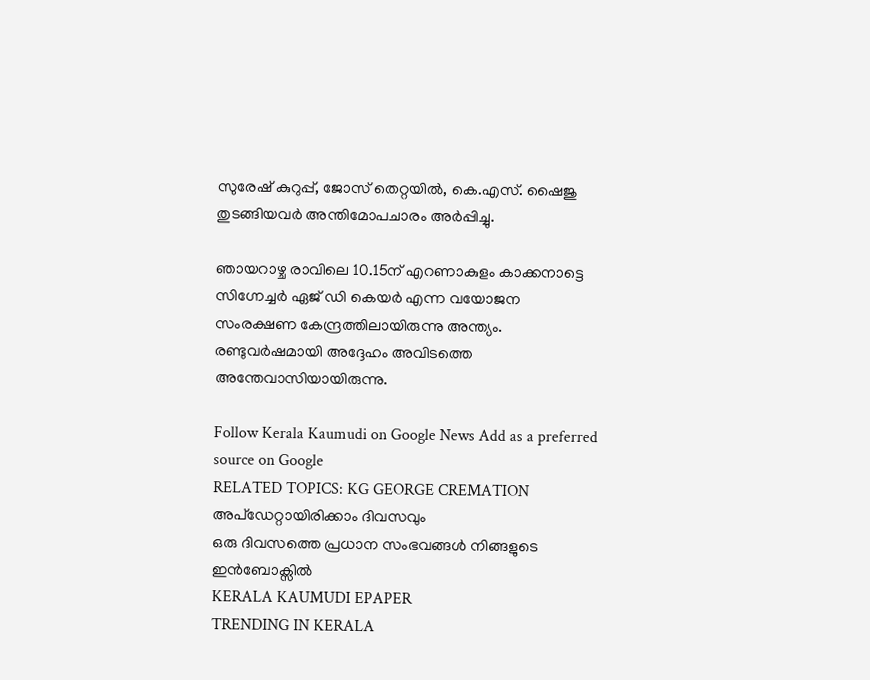സുരേഷ് കുറുപ്പ്, ജോസ് തെറ്റയിൽ, കെ.എസ്. ഷൈജു തുടങ്ങിയവർ അന്തിമോപചാരം അർപ്പിച്ചു.

ഞായറാഴ്ച രാവിലെ 10.15ന് എറണാകുളം കാക്കനാട്ടെ സിഗ്നേച്ചർ ഏജ് ഡി കെയർ എന്ന വയോജന സംരക്ഷണ കേന്ദ്രത്തിലായിരുന്നു അന്ത്യം. രണ്ടുവർഷമായി അദ്ദേഹം അവിടത്തെ അന്തേവാസിയായിരുന്നു.

Follow Kerala Kaumudi on Google News Add as a preferred source on Google
RELATED TOPICS: KG GEORGE CREMATION
അപ്ഡേറ്റായിരിക്കാം ദിവസവും
ഒരു ദിവസത്തെ പ്രധാന സംഭവങ്ങൾ നിങ്ങളുടെ ഇൻബോക്സിൽ
KERALA KAUMUDI EPAPER
TRENDING IN KERALA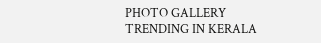PHOTO GALLERY
TRENDING IN KERALA